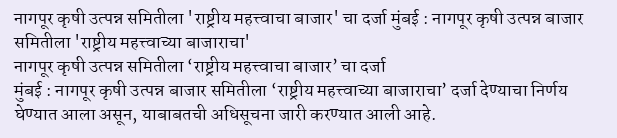नागपूर कृषी उत्पन्न समितीला 'राष्ट्रीय महत्त्वाचा बाजार' चा दर्जा मुंबई : नागपूर कृषी उत्पन्न बाजार समितीला 'राष्ट्रीय महत्त्वाच्या बाजाराचा'
नागपूर कृषी उत्पन्न समितीला ‘राष्ट्रीय महत्त्वाचा बाजार’ चा दर्जा
मुंबई : नागपूर कृषी उत्पन्न बाजार समितीला ‘राष्ट्रीय महत्त्वाच्या बाजाराचा’ दर्जा देण्याचा निर्णय घेण्यात आला असून, याबाबतची अधिसूचना जारी करण्यात आली आहे.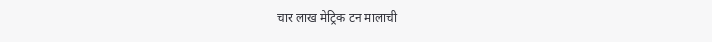चार लाख मेट्रिक टन मालाची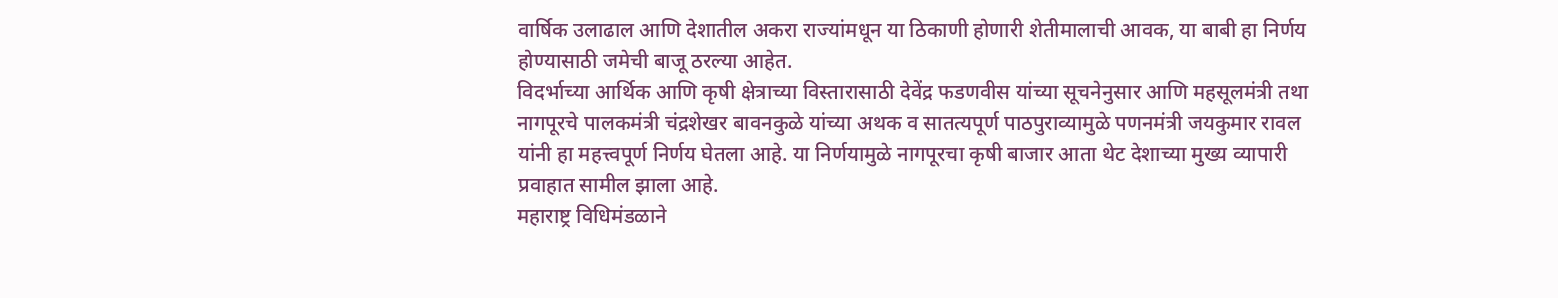वार्षिक उलाढाल आणि देशातील अकरा राज्यांमधून या ठिकाणी होणारी शेतीमालाची आवक, या बाबी हा निर्णय होण्यासाठी जमेची बाजू ठरल्या आहेत.
विदर्भाच्या आर्थिक आणि कृषी क्षेत्राच्या विस्तारासाठी देवेंद्र फडणवीस यांच्या सूचनेनुसार आणि महसूलमंत्री तथा नागपूरचे पालकमंत्री चंद्रशेखर बावनकुळे यांच्या अथक व सातत्यपूर्ण पाठपुराव्यामुळे पणनमंत्री जयकुमार रावल यांनी हा महत्त्वपूर्ण निर्णय घेतला आहे. या निर्णयामुळे नागपूरचा कृषी बाजार आता थेट देशाच्या मुख्य व्यापारी प्रवाहात सामील झाला आहे.
महाराष्ट्र विधिमंडळाने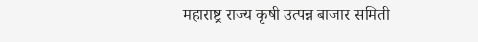महाराष्ट्र राज्य कृषी उत्पन्न बाजार समिती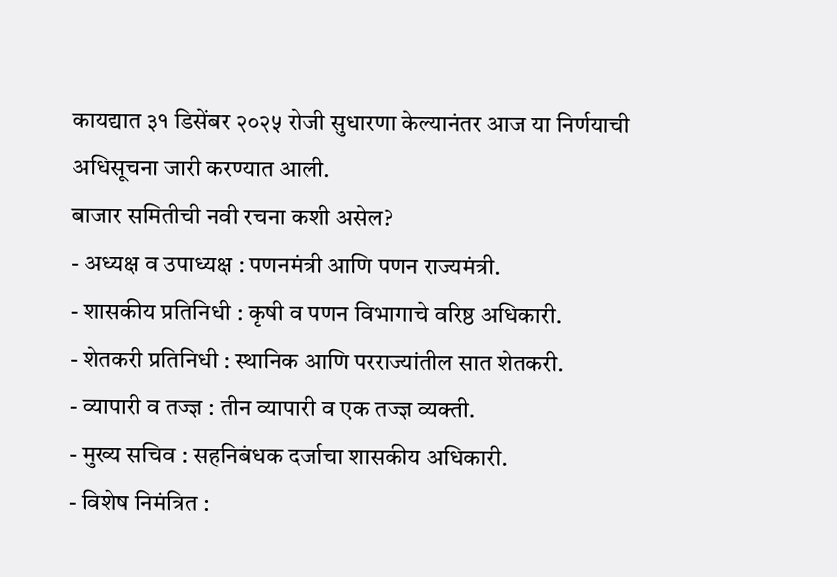कायद्यात ३१ डिसेंबर २०२५ रोजी सुधारणा केल्यानंतर आज या निर्णयाची अधिसूचना जारी करण्यात आली.
बाजार समितीची नवी रचना कशी असेल?
- अध्यक्ष व उपाध्यक्ष : पणनमंत्री आणि पणन राज्यमंत्री.
- शासकीय प्रतिनिधी : कृषी व पणन विभागाचे वरिष्ठ अधिकारी.
- शेतकरी प्रतिनिधी : स्थानिक आणि परराज्यांतील सात शेतकरी.
- व्यापारी व तज्ज्ञ : तीन व्यापारी व एक तज्ज्ञ व्यक्ती.
- मुख्य सचिव : सहनिबंधक दर्जाचा शासकीय अधिकारी.
- विशेष निमंत्रित :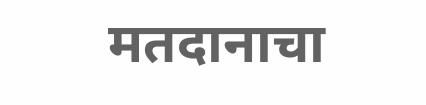मतदानाचा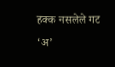हक्क नसलेले गट ‘अ’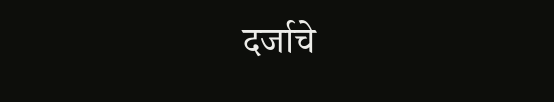दर्जाचे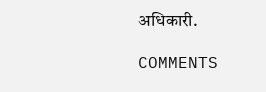अधिकारी.

COMMENTS